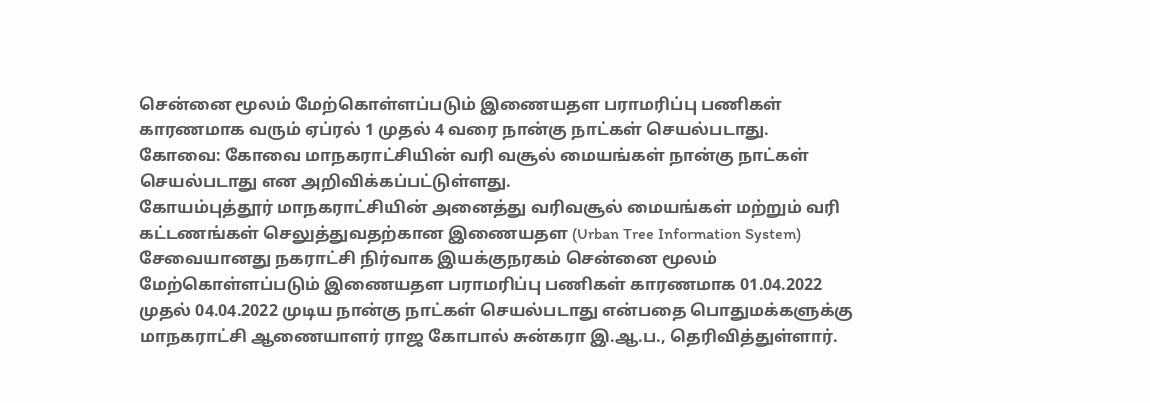சென்னை மூலம் மேற்கொள்ளப்படும் இணையதள பராமரிப்பு பணிகள் காரணமாக வரும் ஏப்ரல் 1 முதல் 4 வரை நான்கு நாட்கள் செயல்படாது.
கோவை: கோவை மாநகராட்சியின் வரி வசூல் மையங்கள் நான்கு நாட்கள் செயல்படாது என அறிவிக்கப்பட்டுள்ளது.
கோயம்புத்தூர் மாநகராட்சியின் அனைத்து வரிவசூல் மையங்கள் மற்றும் வரி கட்டணங்கள் செலுத்துவதற்கான இணையதள (Urban Tree Information System) சேவையானது நகராட்சி நிர்வாக இயக்குநரகம் சென்னை மூலம் மேற்கொள்ளப்படும் இணையதள பராமரிப்பு பணிகள் காரணமாக 01.04.2022 முதல் 04.04.2022 முடிய நான்கு நாட்கள் செயல்படாது என்பதை பொதுமக்களுக்கு மாநகராட்சி ஆணையாளர் ராஜ கோபால் சுன்கரா இ.ஆ.ப., தெரிவித்துள்ளார்.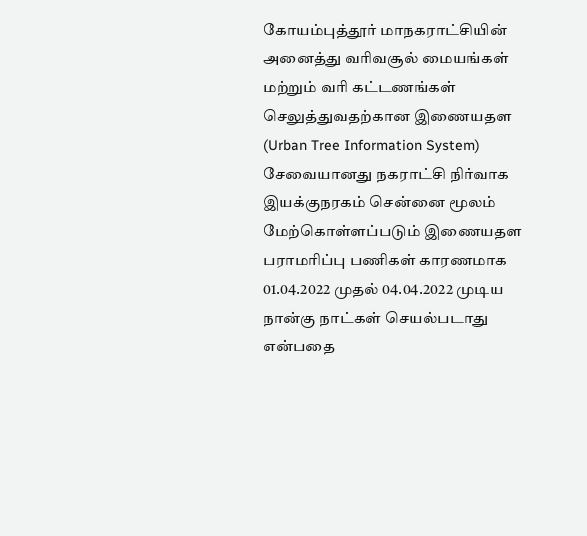கோயம்புத்தூர் மாநகராட்சியின் அனைத்து வரிவசூல் மையங்கள் மற்றும் வரி கட்டணங்கள் செலுத்துவதற்கான இணையதள (Urban Tree Information System) சேவையானது நகராட்சி நிர்வாக இயக்குநரகம் சென்னை மூலம் மேற்கொள்ளப்படும் இணையதள பராமரிப்பு பணிகள் காரணமாக 01.04.2022 முதல் 04.04.2022 முடிய நான்கு நாட்கள் செயல்படாது என்பதை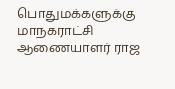பொதுமக்களுக்கு மாநகராட்சி ஆணையாளர் ராஜ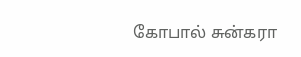கோபால் சுன்கரா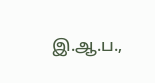இ.ஆ.ப.,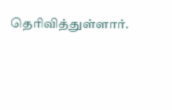தெரிவித்துள்ளார்.